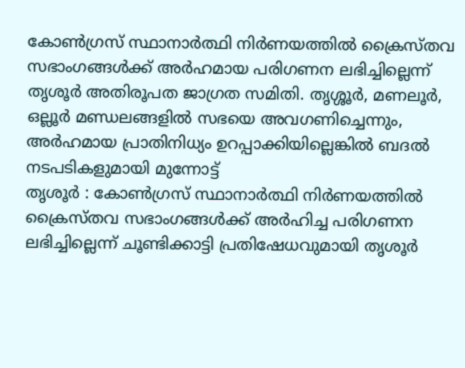കോൺഗ്രസ് സ്ഥാനാർത്ഥി നിർണയത്തിൽ ക്രൈസ്തവ സഭാംഗങ്ങൾക്ക് അർഹമായ പരിഗണന ലഭിച്ചില്ലെന്ന് തൃശൂർ അതിരൂപത ജാഗ്രത സമിതി. തൃശ്ശൂർ, മണലൂർ, ഒല്ലൂർ മണ്ഡലങ്ങളിൽ സഭയെ അവഗണിച്ചെന്നും, അർഹമായ പ്രാതിനിധ്യം ഉറപ്പാക്കിയില്ലെങ്കിൽ ബദൽ നടപടികളുമായി മുന്നോട്ട്
തൃശൂർ : കോൺഗ്രസ് സ്ഥാനാർത്ഥി നിർണയത്തിൽ ക്രൈസ്തവ സഭാംഗങ്ങൾക്ക് അർഹിച്ച പരിഗണന ലഭിച്ചില്ലെന്ന് ചൂണ്ടിക്കാട്ടി പ്രതിഷേധവുമായി തൃശൂർ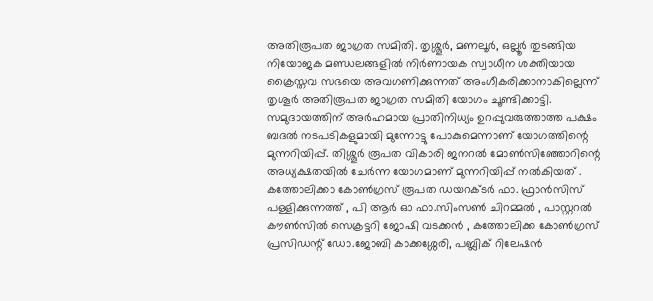അതിരൂപത ജാഗ്രത സമിതി. തൃശ്ശൂർ, മണലൂർ, ഒല്ലൂർ തുടങ്ങിയ നിയോജക മണ്ഡലങ്ങളിൽ നിർണായക സ്വാധീന ശക്തിയായ ക്രൈസ്തവ സഭയെ അവഗണിക്കുന്നത് അംഗീകരിക്കാനാകില്ലെന്ന് തൃശൂർ അതിരൂപത ജാഗ്രത സമിതി യോഗം ചൂണ്ടിക്കാട്ടി. സമുദായത്തിന് അർഹമായ പ്രാതിനിധ്യം ഉറപ്പുവരുത്താത്ത പക്ഷം ബദൽ നടപടികളുമായി മുന്നോട്ടു പോകുമെന്നാണ് യോഗത്തിന്റെ മുന്നറിയിപ്പ്. തിശ്ശൂർ രൂപത വികാരി ജനറൽ മോൺസിഞ്ഞോറിന്റെ അധ്യക്ഷതയിൽ ചേർന്ന യോഗമാണ് മുന്നറിയിപ്പ് നൽകിയത് . കത്തോലിക്കാ കോൺഗ്രസ് രൂപത ഡയറക്ടർ ഫാ. ഫ്രാൻസിസ് പള്ളിക്കുന്നത്ത് , പി ആർ ഓ ഫാ.സിംസൺ ചിറമ്മൽ , പാസ്റ്ററൽ കൗൺസിൽ സെക്രട്ടറി ജോഷി വടക്കൻ , കത്തോലിക്ക കോൺഗ്രസ് പ്രസിഡന്റ് ഡോ.ജോബി കാക്കശ്ശേരി, പബ്ലിക് റിലേഷൻ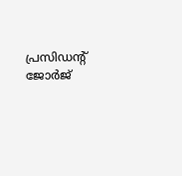പ്രസിഡന്റ് ജോർജ്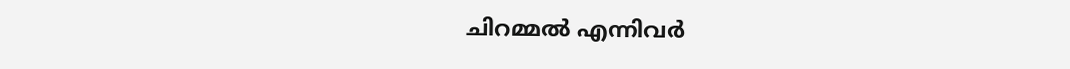ചിറമ്മൽ എന്നിവർ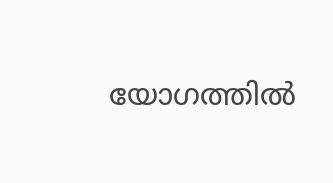യോഗത്തിൽ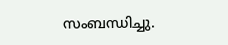സംബന്ധിച്ചു.